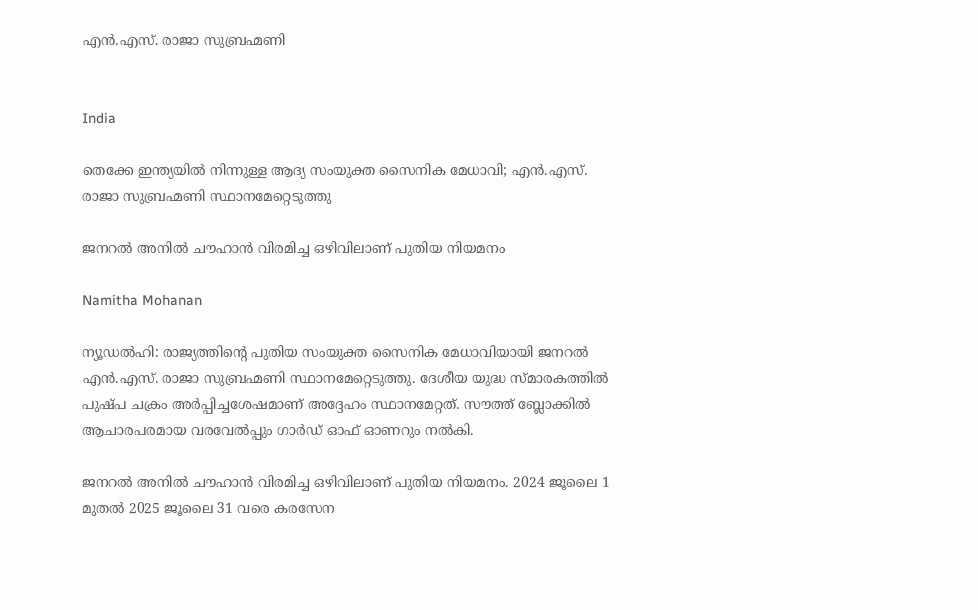എന്‍.എസ്. രാജാ സുബ്രഹ്മണി


India

തെക്കേ ഇന്ത്യയിൽ നിന്നുള്ള ആദ്യ സംയുക്ത സൈനിക മേധാവി; എന്‍.എസ്. രാജാ സുബ്രഹ്മണി സ്ഥാനമേറ്റെടുത്തു

ജനറൽ അനിൽ ചൗഹാൻ വിരമിച്ച ഒഴിവിലാണ് പുതിയ നിയമനം

Namitha Mohanan

ന്യൂഡൽഹി: രാജ്യത്തിന്‍റെ പുതിയ സംയുക്ത സൈനിക മേധാവിയായി ജനറല്‍ എന്‍.എസ്. രാജാ സുബ്രഹ്മണി സ്ഥാനമേറ്റെടുത്തു. ദേശീയ യുദ്ധ സ്മാരകത്തിൽ പുഷ്പ ചക്രം അർപ്പിച്ചശേഷമാണ് അദ്ദേഹം സ്ഥാനമേറ്റത്. സൗത്ത് ബ്ലോക്കിൽ ആചാരപരമായ വരവേൽപ്പും ഗാർഡ് ഓഫ് ഓണറും നൽകി.

ജനറൽ അനിൽ ചൗഹാൻ വിരമിച്ച ഒഴിവിലാണ് പുതിയ നിയമനം. 2024 ജൂലൈ 1 മുതല്‍ 2025 ജൂലൈ 31 വരെ കരസേന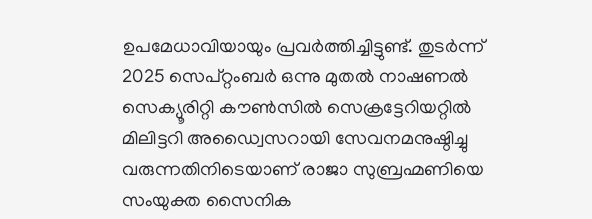ഉപമേധാവിയായും പ്രവര്‍ത്തിച്ചിട്ടുണ്ട്. തുടർന്ന് 2025 സെപ്റ്റംബര്‍ ഒന്നു മുതല്‍ നാഷണല്‍ സെക്യൂരിറ്റി കൗണ്‍സില്‍ സെക്രട്ടേറിയറ്റില്‍ മിലിട്ടറി അഡ്വൈസറായി സേവനമനുഷ്ഠിച്ചു വരുന്നതിനിടെയാണ് രാജാ സുബ്രഹ്മണിയെ സംയുക്ത സൈനിക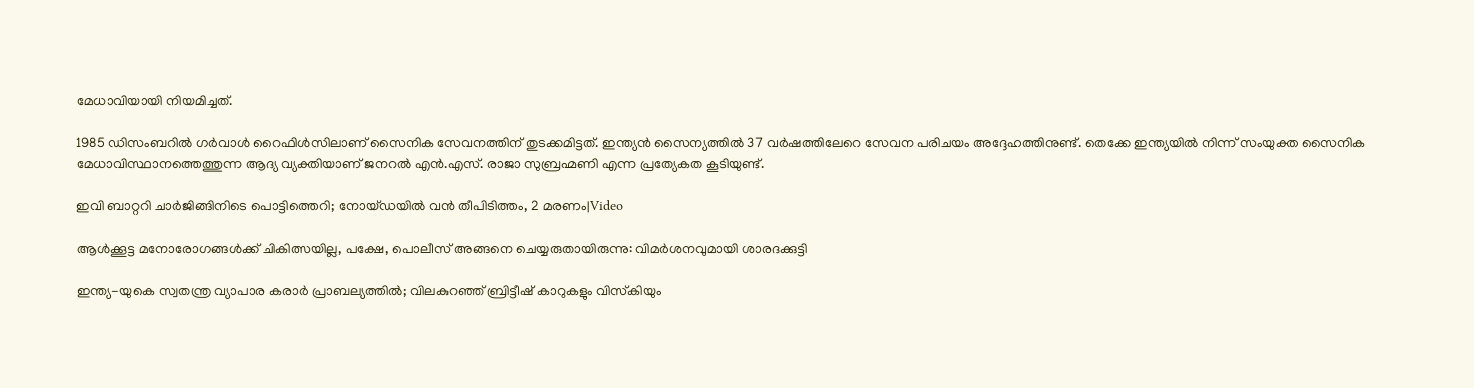മേധാവിയായി നിയമിച്ചത്.

1985 ഡിസംബറില്‍ ഗര്‍വാള്‍ റൈഫിള്‍സിലാണ് സൈനിക സേവനത്തിന് തുടക്കമിട്ടത്. ഇന്ത്യന്‍ സൈന്യത്തില്‍ 37 വര്‍ഷത്തിലേറെ സേവന പരിചയം അദ്ദേഹത്തിനുണ്ട്. തെക്കേ ഇന്ത്യയിൽ നിന്ന് സംയുക്ത സൈനിക മേധാവിസ്ഥാനത്തെത്തുന്ന ആദ്യ വ്യക്തിയാണ് ജനറല്‍ എന്‍.എസ്. രാജാ സുബ്രഹ്മണി എന്ന പ്രത്യേകത കൂടിയുണ്ട്.

ഇവി ബാറ്ററി ചാർജിങ്ങിനിടെ പൊട്ടിത്തെറി; നോയ്ഡയിൽ വൻ തീപിടിത്തം, 2 മരണം|Video

ആൾക്കൂട്ട മനോരോഗങ്ങൾക്ക് ചികിത്സയില്ല, പക്ഷേ, പൊലീസ് അങ്ങനെ ചെയ്യരുതായിരുന്നു: വിമർശനവുമായി ശാരദക്കുട്ടി

ഇന്ത്യ-യുകെ സ്വതന്ത്ര വ്യാപാര കരാര്‍ പ്രാബല്യത്തില്‍; വിലകുറഞ്ഞ് ബ്രിട്ടീഷ് കാറുകളും വിസ്‌കിയും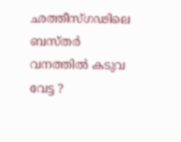ഛത്തീസ്ഗഢിലെ ബസ്തർ വനത്തിൽ കടുവ വേട്ട ‍?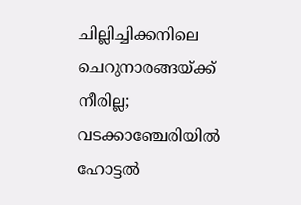ചില്ലിച്ചിക്കനിലെ ചെറുനാരങ്ങയ്ക്ക് നീരില്ല; വടക്കാഞ്ചേരിയിൽ ഹോട്ടൽ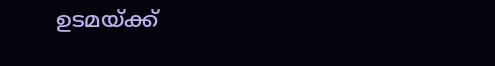ഉടമയ്ക്ക്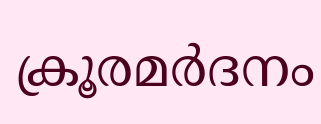ക്രൂരമർദനം